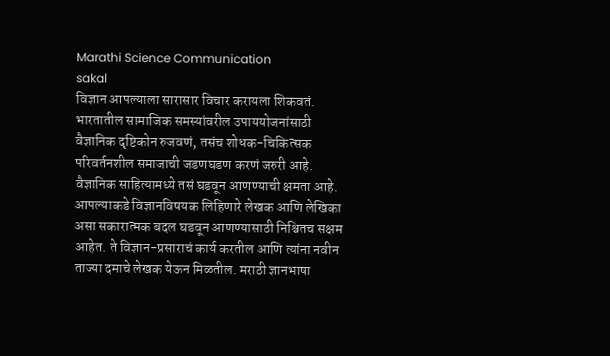Marathi Science Communication
sakal
विज्ञान आपल्याला सारासार विचार करायला शिकवतं. भारतातील सामाजिक समस्यांवरील उपाययोजनांसाठी वैज्ञानिक दृष्टिकोन रुजवणं, तसंच शोधक-चिकित्सक परिवर्तनशील समाजाची जडणघडण करणं जरुरी आहे. वैज्ञानिक साहित्यामध्ये तसं घडवून आणण्याची क्षमता आहे. आपल्याकडे विज्ञानविषयक लिहिणारे लेखक आणि लेखिका असा सकारात्मक बदल घडवून आणण्यासाठी निश्चितच सक्षम आहेत. ते विज्ञान-प्रसाराचं कार्य करतील आणि त्यांना नवीन ताज्या दमाचे लेखक येऊन मिळतील. मराठी ज्ञानभाषा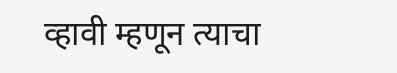व्हावी म्हणून त्याचा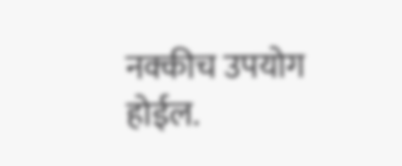नक्कीच उपयोग होईल.